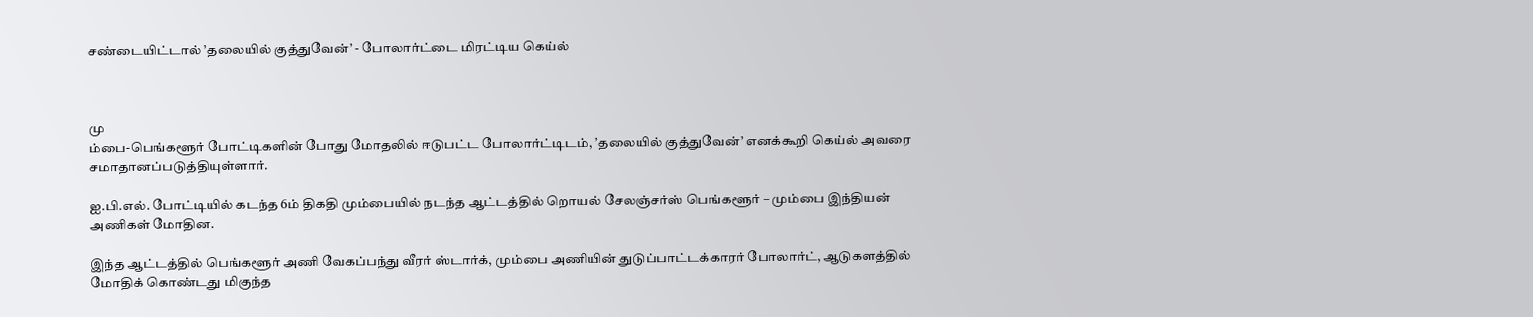சண்டையிட்டால் ’தலையில் குத்துவேன்’ - போலார்ட்டை மிரட்டிய கெய்ல்



மு
ம்பை-பெங்களூர் போட்டிகளின் போது மோதலில் ஈடுபட்ட போலார்ட்டிடம், ’தலையில் குத்துவேன்’ எனக்கூறி கெய்ல் அவரை சமாதானப்படுத்தியுள்ளார்.

ஐ.பி.எல். போட்டியில் கடந்த 6ம் திகதி மும்பையில் நடந்த ஆட்டத்தில் றொயல் சேலஞ்சர்ஸ் பெங்களூர் – மும்பை இந்தியன் அணிகள் மோதின.

இந்த ஆட்டத்தில் பெங்களூர் அணி வேகப்பந்து வீரர் ஸ்டார்க், மும்பை அணியின் துடுப்பாட்டக்காரர் போலார்ட், ஆடுகளத்தில் மோதிக் கொண்டது மிகுந்த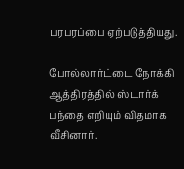பரபரப்பை ஏற்படுத்தியது.

போல்லார்ட்டை நோக்கி ஆத்திரத்தில் ஸ்டார்க் பந்தை எறியும் விதமாக வீசினார்.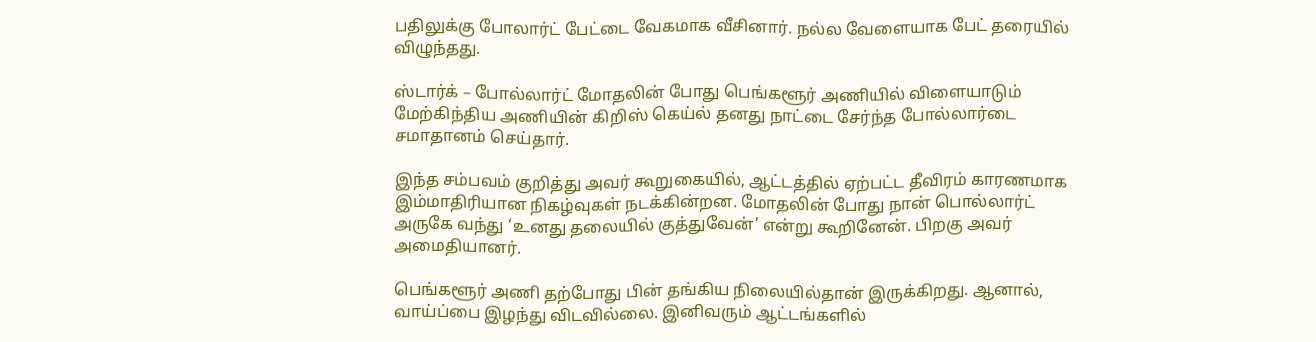பதிலுக்கு போலார்ட் பேட்டை வேகமாக வீசினார். நல்ல வேளையாக பேட் தரையில் விழுந்தது.

ஸ்டார்க் – போல்லார்ட் மோதலின் போது பெங்களூர் அணியில் விளையாடும் மேற்கிந்திய அணியின் கிறிஸ் கெய்ல் தனது நாட்டை சேர்ந்த போல்லார்டை சமாதானம் செய்தார்.

இந்த சம்பவம் குறித்து அவர் கூறுகையில், ஆட்டத்தில் ஏற்பட்ட தீவிரம் காரணமாக இம்மாதிரியான நிகழ்வுகள் நடக்கின்றன. மோதலின் போது நான் பொல்லார்ட் அருகே வந்து ‘உனது தலையில் குத்துவேன்’ என்று கூறினேன். பிறகு அவர் அமைதியானர்.

பெங்களூர் அணி தற்போது பின் தங்கிய நிலையில்தான் இருக்கிறது. ஆனால், வாய்ப்பை இழந்து விடவில்லை. இனிவரும் ஆட்டங்களில்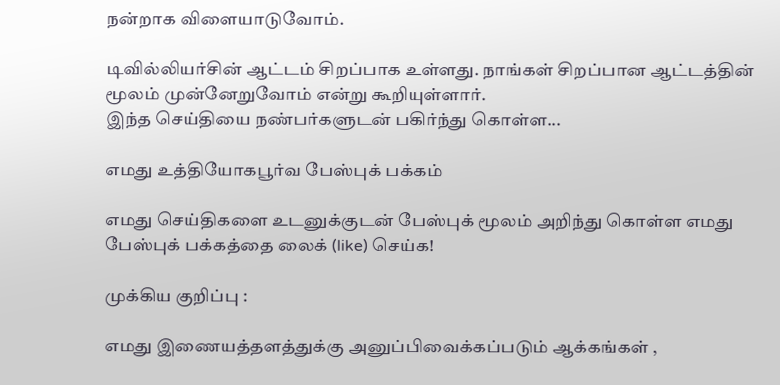நன்றாக விளையாடுவோம்.

டிவில்லியர்சின் ஆட்டம் சிறப்பாக உள்ளது. நாங்கள் சிறப்பான ஆட்டத்தின் மூலம் முன்னேறுவோம் என்று கூறியுள்ளார்.
இந்த செய்தியை நண்பர்களுடன் பகிர்ந்து கொள்ள...

எமது உத்தியோகபூர்வ பேஸ்புக் பக்கம்

எமது செய்திகளை உடனுக்குடன் பேஸ்புக் மூலம் அறிந்து கொள்ள எமது பேஸ்புக் பக்கத்தை லைக் (like) செய்க!

முக்கிய குறிப்பு :

எமது இணையத்தளத்துக்கு அனுப்பிவைக்கப்படும் ஆக்கங்கள் ,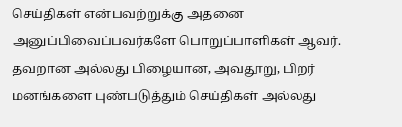செய்திகள் என்பவற்றுக்கு அதனை அனுப்பிவைப்பவர்களே பொறுப்பாளிகள் ஆவர். தவறான அல்லது பிழையான, அவதூறு, பிறர் மனங்களை புண்படுத்தும் செய்திகள் அல்லது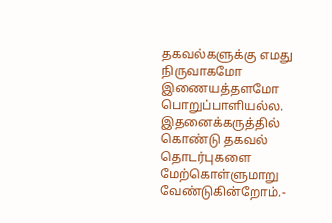தகவல்களுக்கு எமது நிருவாகமோ இணையத்தளமோ பொறுப்பாளியல்ல. இதனைக்கருத்தில் கொண்டு தகவல் தொடர்புகளை மேற்கொள்ளுமாறு வேண்டுகின்றோம்.-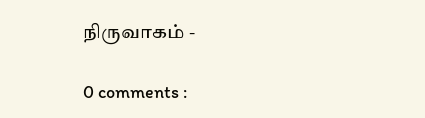நிருவாகம் -

0 comments :